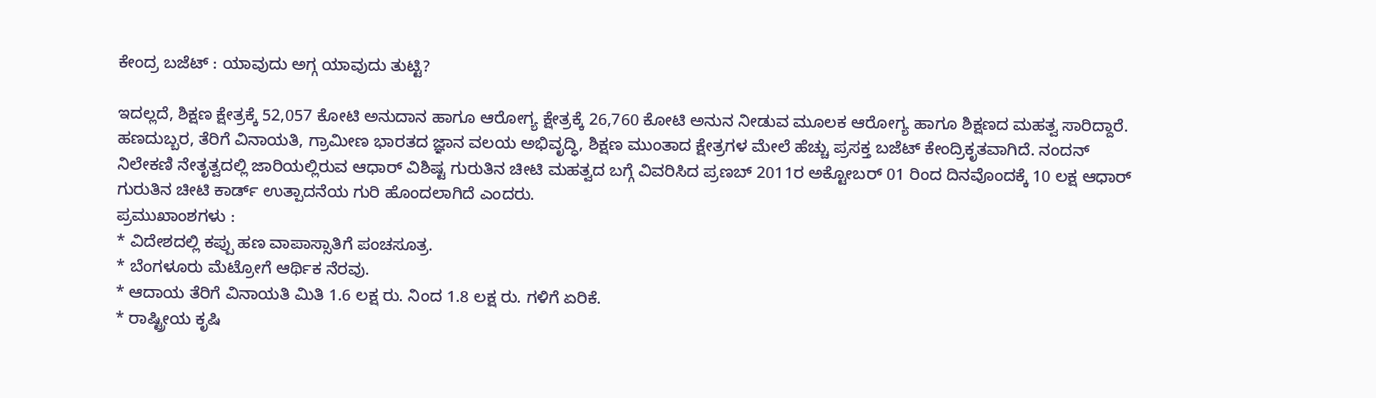ಕೇಂದ್ರ ಬಜೆಟ್ : ಯಾವುದು ಅಗ್ಗ ಯಾವುದು ತುಟ್ಟಿ?

ಇದಲ್ಲದೆ, ಶಿಕ್ಷಣ ಕ್ಷೇತ್ರಕ್ಕೆ 52,057 ಕೋಟಿ ಅನುದಾನ ಹಾಗೂ ಆರೋಗ್ಯ ಕ್ಷೇತ್ರಕ್ಕೆ 26,760 ಕೋಟಿ ಅನುನ ನೀಡುವ ಮೂಲಕ ಆರೋಗ್ಯ ಹಾಗೂ ಶಿಕ್ಷಣದ ಮಹತ್ವ ಸಾರಿದ್ದಾರೆ. ಹಣದುಬ್ಬರ, ತೆರಿಗೆ ವಿನಾಯತಿ, ಗ್ರಾಮೀಣ ಭಾರತದ ಜ್ಞಾನ ವಲಯ ಅಭಿವೃದ್ಧಿ, ಶಿಕ್ಷಣ ಮುಂತಾದ ಕ್ಷೇತ್ರಗಳ ಮೇಲೆ ಹೆಚ್ಚು ಪ್ರಸಕ್ತ ಬಜೆಟ್ ಕೇಂದ್ರಿಕೃತವಾಗಿದೆ. ನಂದನ್ ನಿಲೇಕಣಿ ನೇತೃತ್ವದಲ್ಲಿ ಜಾರಿಯಲ್ಲಿರುವ ಆಧಾರ್ ವಿಶಿಷ್ಟ ಗುರುತಿನ ಚೀಟಿ ಮಹತ್ವದ ಬಗ್ಗೆ ವಿವರಿಸಿದ ಪ್ರಣಬ್ 2011ರ ಅಕ್ಟೋಬರ್ 01 ರಿಂದ ದಿನವೊಂದಕ್ಕೆ 10 ಲಕ್ಷ ಆಧಾರ್ ಗುರುತಿನ ಚೀಟಿ ಕಾರ್ಡ್ ಉತ್ಪಾದನೆಯ ಗುರಿ ಹೊಂದಲಾಗಿದೆ ಎಂದರು.
ಪ್ರಮುಖಾಂಶಗಳು :
* ವಿದೇಶದಲ್ಲಿ ಕಪ್ಪು ಹಣ ವಾಪಾಸ್ಸಾತಿಗೆ ಪಂಚಸೂತ್ರ.
* ಬೆಂಗಳೂರು ಮೆಟ್ರೋಗೆ ಆರ್ಥಿಕ ನೆರವು.
* ಆದಾಯ ತೆರಿಗೆ ವಿನಾಯತಿ ಮಿತಿ 1.6 ಲಕ್ಷ ರು. ನಿಂದ 1.8 ಲಕ್ಷ ರು. ಗಳಿಗೆ ಏರಿಕೆ.
* ರಾಷ್ಟ್ರೀಯ ಕೃಷಿ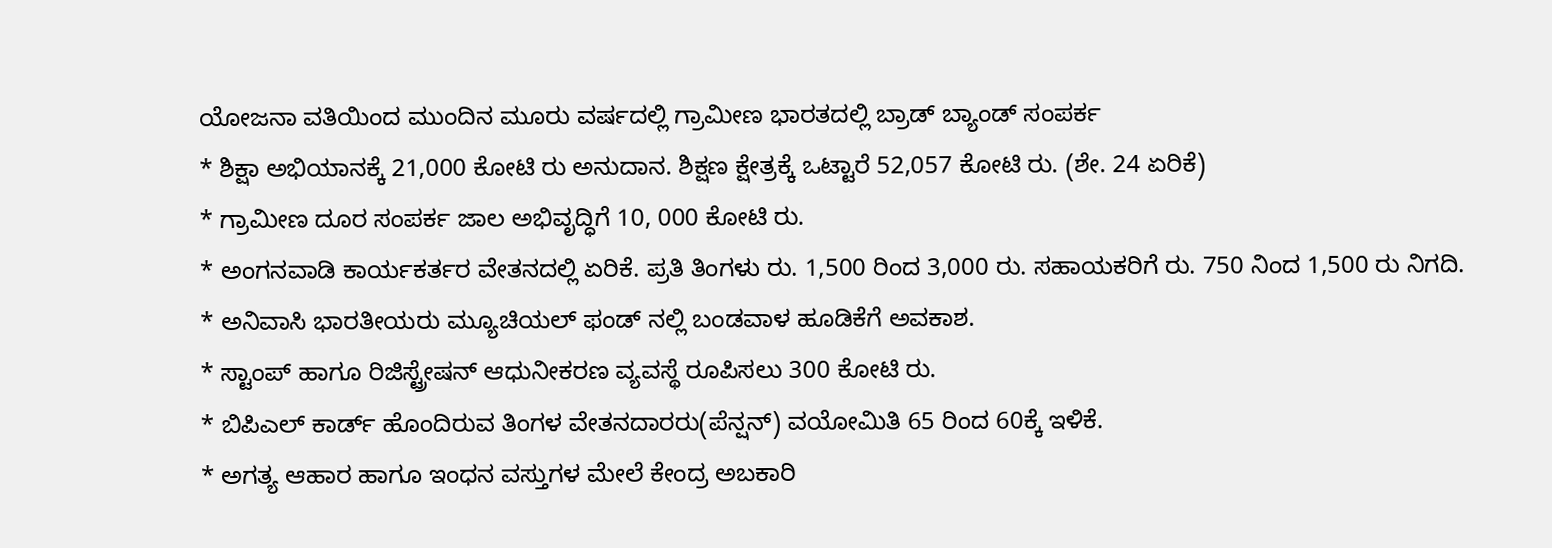ಯೋಜನಾ ವತಿಯಿಂದ ಮುಂದಿನ ಮೂರು ವರ್ಷದಲ್ಲಿ ಗ್ರಾಮೀಣ ಭಾರತದಲ್ಲಿ ಬ್ರಾಡ್ ಬ್ಯಾಂಡ್ ಸಂಪರ್ಕ
* ಶಿಕ್ಷಾ ಅಭಿಯಾನಕ್ಕೆ 21,000 ಕೋಟಿ ರು ಅನುದಾನ. ಶಿಕ್ಷಣ ಕ್ಷೇತ್ರಕ್ಕೆ ಒಟ್ಟಾರೆ 52,057 ಕೋಟಿ ರು. (ಶೇ. 24 ಏರಿಕೆ)
* ಗ್ರಾಮೀಣ ದೂರ ಸಂಪರ್ಕ ಜಾಲ ಅಭಿವೃದ್ಧಿಗೆ 10, 000 ಕೋಟಿ ರು.
* ಅಂಗನವಾಡಿ ಕಾರ್ಯಕರ್ತರ ವೇತನದಲ್ಲಿ ಏರಿಕೆ. ಪ್ರತಿ ತಿಂಗಳು ರು. 1,500 ರಿಂದ 3,000 ರು. ಸಹಾಯಕರಿಗೆ ರು. 750 ನಿಂದ 1,500 ರು ನಿಗದಿ.
* ಅನಿವಾಸಿ ಭಾರತೀಯರು ಮ್ಯೂಚಿಯಲ್ ಫಂಡ್ ನಲ್ಲಿ ಬಂಡವಾಳ ಹೂಡಿಕೆಗೆ ಅವಕಾಶ.
* ಸ್ಟಾಂಪ್ ಹಾಗೂ ರಿಜಿಸ್ಟ್ರೇಷನ್ ಆಧುನೀಕರಣ ವ್ಯವಸ್ಥೆ ರೂಪಿಸಲು 300 ಕೋಟಿ ರು.
* ಬಿಪಿಎಲ್ ಕಾರ್ಡ್ ಹೊಂದಿರುವ ತಿಂಗಳ ವೇತನದಾರರು(ಪೆನ್ಷನ್) ವಯೋಮಿತಿ 65 ರಿಂದ 60ಕ್ಕೆ ಇಳಿಕೆ.
* ಅಗತ್ಯ ಆಹಾರ ಹಾಗೂ ಇಂಧನ ವಸ್ತುಗಳ ಮೇಲೆ ಕೇಂದ್ರ ಅಬಕಾರಿ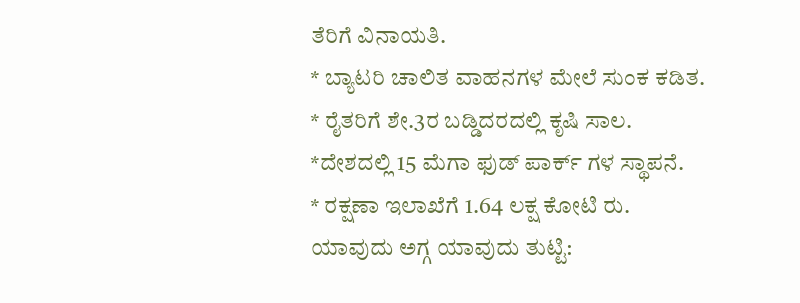ತೆರಿಗೆ ವಿನಾಯತಿ.
* ಬ್ಯಾಟರಿ ಚಾಲಿತ ವಾಹನಗಳ ಮೇಲೆ ಸುಂಕ ಕಡಿತ.
* ರೈತರಿಗೆ ಶೇ.3ರ ಬಡ್ಡಿದರದಲ್ಲಿ ಕೃಷಿ ಸಾಲ.
*ದೇಶದಲ್ಲಿ 15 ಮೆಗಾ ಫುಡ್ ಪಾರ್ಕ್ ಗಳ ಸ್ಥಾಪನೆ.
* ರಕ್ಷಣಾ ಇಲಾಖೆಗೆ 1.64 ಲಕ್ಷ ಕೋಟಿ ರು.
ಯಾವುದು ಅಗ್ಗ ಯಾವುದು ತುಟ್ಟಿ: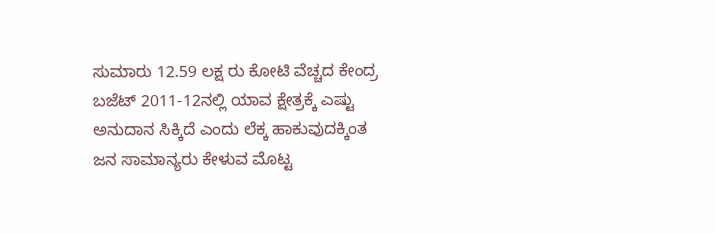ಸುಮಾರು 12.59 ಲಕ್ಷ ರು ಕೋಟಿ ವೆಚ್ಚದ ಕೇಂದ್ರ ಬಜೆಟ್ 2011-12ನಲ್ಲಿ ಯಾವ ಕ್ಷೇತ್ರಕ್ಕೆ ಎಷ್ಟು ಅನುದಾನ ಸಿಕ್ಕಿದೆ ಎಂದು ಲೆಕ್ಕ ಹಾಕುವುದಕ್ಕಿಂತ ಜನ ಸಾಮಾನ್ಯರು ಕೇಳುವ ಮೊಟ್ಟ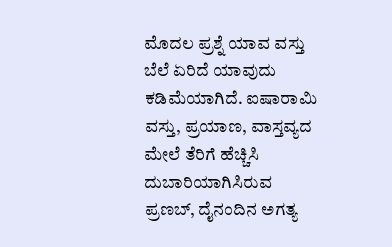ಮೊದಲ ಪ್ರಶ್ನೆ ಯಾವ ವಸ್ತು ಬೆಲೆ ಏರಿದೆ ಯಾವುದು ಕಡಿಮೆಯಾಗಿದೆ. ಐಷಾರಾಮಿ ವಸ್ತು, ಪ್ರಯಾಣ, ವಾಸ್ತವ್ಯದ ಮೇಲೆ ತೆರಿಗೆ ಹೆಚ್ಚಿಸಿ ದುಬಾರಿಯಾಗಿಸಿರುವ ಪ್ರಣಬ್, ದೈನಂದಿನ ಅಗತ್ಯ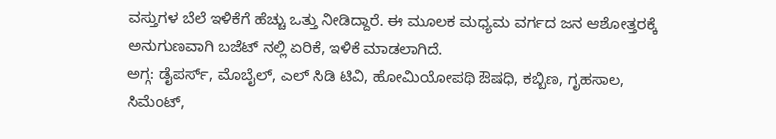ವಸ್ತುಗಳ ಬೆಲೆ ಇಳಿಕೆಗೆ ಹೆಚ್ಚು ಒತ್ತು ನೀಡಿದ್ದಾರೆ. ಈ ಮೂಲಕ ಮಧ್ಯಮ ವರ್ಗದ ಜನ ಆಶೋತ್ತರಕ್ಕೆ ಅನುಗುಣವಾಗಿ ಬಜೆಟ್ ನಲ್ಲಿ ಏರಿಕೆ, ಇಳಿಕೆ ಮಾಡಲಾಗಿದೆ.
ಅಗ್ಗ: ಡೈಪರ್ಸ್, ಮೊಬೈಲ್, ಎಲ್ ಸಿಡಿ ಟಿವಿ, ಹೋಮಿಯೋಪಥಿ ಔಷಧಿ, ಕಬ್ಬಿಣ, ಗೃಹಸಾಲ, ಸಿಮೆಂಟ್,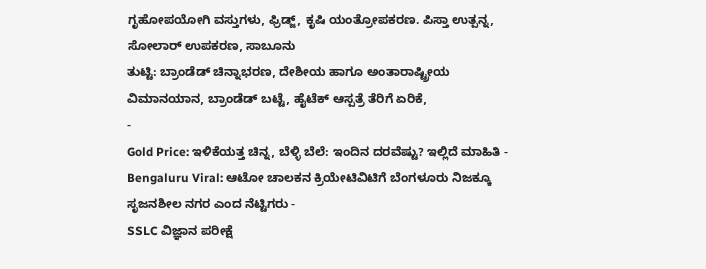ಗೃಹೋಪಯೋಗಿ ವಸ್ತುಗಳು, ಫ್ರಿಡ್ಜ್, ಕೃಷಿ ಯಂತ್ರೋಪಕರಣ. ಪಿಸ್ತಾ ಉತ್ಪನ್ನ, ಸೋಲಾರ್ ಉಪಕರಣ, ಸಾಬೂನು
ತುಟ್ಟಿ: ಬ್ರಾಂಡೆಡ್ ಚಿನ್ನಾಭರಣ, ದೇಶೀಯ ಹಾಗೂ ಅಂತಾರಾಷ್ಟ್ರೀಯ ವಿಮಾನಯಾನ, ಬ್ರಾಂಡೆಡ್ ಬಟ್ಟೆ, ಹೈಟೆಕ್ ಆಸ್ಪತ್ರೆ ತೆರಿಗೆ ಏರಿಕೆ,
-
Gold Price: ಇಳಿಕೆಯತ್ತ ಚಿನ್ನ, ಬೆಳ್ಳಿ ಬೆಲೆ: ಇಂದಿನ ದರವೆಷ್ಟು? ಇಲ್ಲಿದೆ ಮಾಹಿತಿ -
Bengaluru Viral: ಆಟೋ ಚಾಲಕನ ಕ್ರಿಯೇಟಿವಿಟಿಗೆ ಬೆಂಗಳೂರು ನಿಜಕ್ಕೂ ಸೃಜನಶೀಲ ನಗರ ಎಂದ ನೆಟ್ಟಿಗರು -
SSLC ವಿಜ್ಞಾನ ಪರೀಕ್ಷೆ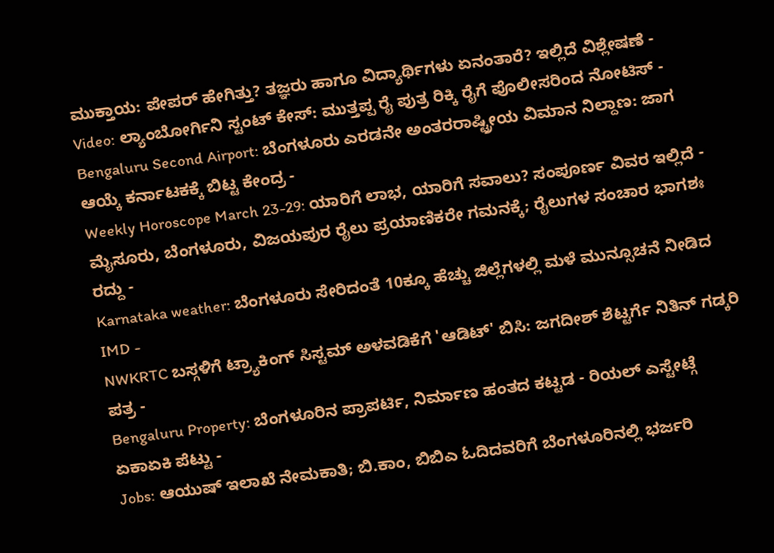ಮುಕ್ತಾಯ: ಪೇಪರ್ ಹೇಗಿತ್ತು? ತಜ್ಞರು ಹಾಗೂ ವಿದ್ಯಾರ್ಥಿಗಳು ಏನಂತಾರೆ? ಇಲ್ಲಿದೆ ವಿಶ್ಲೇಷಣೆ -
Video: ಲ್ಯಾಂಬೋರ್ಗಿನಿ ಸ್ಟಂಟ್ ಕೇಸ್: ಮುತ್ತಪ್ಪ ರೈ ಪುತ್ರ ರಿಕ್ಕಿ ರೈಗೆ ಪೊಲೀಸರಿಂದ ನೋಟಿಸ್ -
Bengaluru Second Airport: ಬೆಂಗಳೂರು ಎರಡನೇ ಅಂತರರಾಷ್ಟ್ರೀಯ ವಿಮಾನ ನಿಲ್ದಾಣ: ಜಾಗ ಆಯ್ಕೆ ಕರ್ನಾಟಕಕ್ಕೆ ಬಿಟ್ಟ ಕೇಂದ್ರ -
Weekly Horoscope March 23-29: ಯಾರಿಗೆ ಲಾಭ, ಯಾರಿಗೆ ಸವಾಲು? ಸಂಪೂರ್ಣ ವಿವರ ಇಲ್ಲಿದೆ -
ಮೈಸೂರು, ಬೆಂಗಳೂರು, ವಿಜಯಪುರ ರೈಲು ಪ್ರಯಾಣಿಕರೇ ಗಮನಕ್ಕೆ; ರೈಲುಗಳ ಸಂಚಾರ ಭಾಗಶಃ ರದ್ದು -
Karnataka weather: ಬೆಂಗಳೂರು ಸೇರಿದಂತೆ 10ಕ್ಕೂ ಹೆಚ್ಚು ಜಿಲ್ಲೆಗಳಲ್ಲಿ ಮಳೆ ಮುನ್ಸೂಚನೆ ನೀಡಿದ IMD -
NWKRTC ಬಸ್ಗಳಿಗೆ ಟ್ರ್ಯಾಕಿಂಗ್ ಸಿಸ್ಟಮ್ ಅಳವಡಿಕೆಗೆ 'ಆಡಿಟ್' ಬಿಸಿ: ಜಗದೀಶ್ ಶೆಟ್ಟರ್ಗೆ ನಿತಿನ್ ಗಡ್ಕರಿ ಪತ್ರ -
Bengaluru Property: ಬೆಂಗಳೂರಿನ ಪ್ರಾಪರ್ಟಿ, ನಿರ್ಮಾಣ ಹಂತದ ಕಟ್ಟಡ - ರಿಯಲ್ ಎಸ್ಟೇಟ್ಗೆ ಏಕಾಏಕಿ ಪೆಟ್ಟು -
Jobs: ಆಯುಷ್ ಇಲಾಖೆ ನೇಮಕಾತಿ; ಬಿ.ಕಾಂ, ಬಿಬಿಎ ಓದಿದವರಿಗೆ ಬೆಂಗಳೂರಿನಲ್ಲಿ ಭರ್ಜರಿ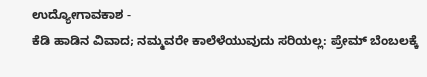ಉದ್ಯೋಗಾವಕಾಶ -
ಕೆಡಿ ಹಾಡಿನ ವಿವಾದ; ನಮ್ಮವರೇ ಕಾಲೆಳೆಯುವುದು ಸರಿಯಲ್ಲ: ಪ್ರೇಮ್ ಬೆಂಬಲಕ್ಕೆ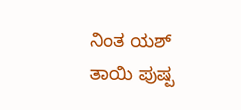ನಿಂತ ಯಶ್ ತಾಯಿ ಪುಷ್ಪ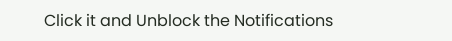Click it and Unblock the Notifications